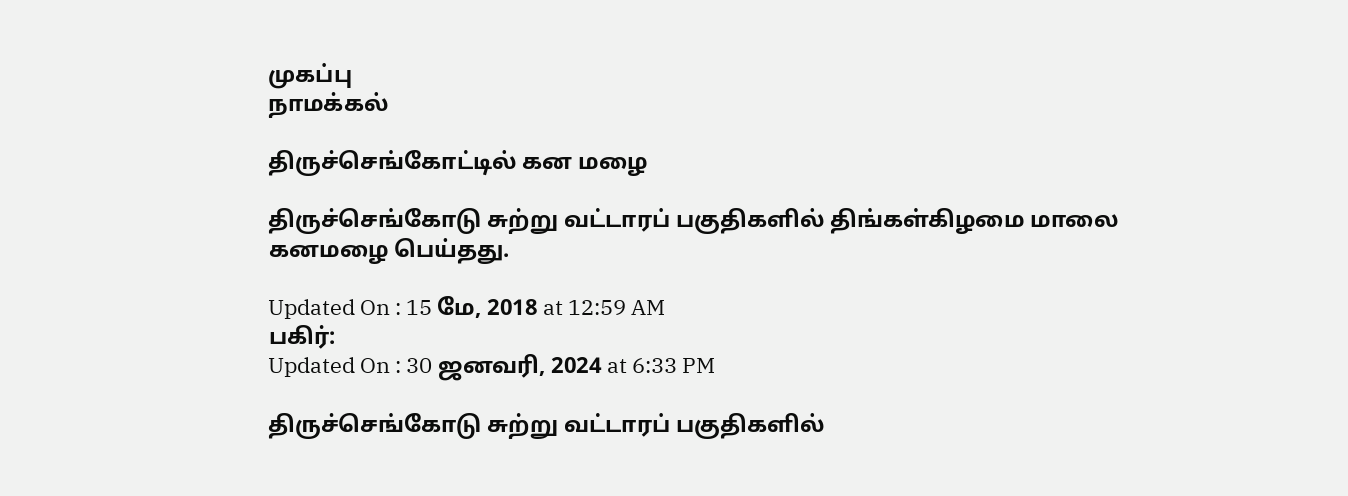முகப்பு
நாமக்கல்

திருச்செங்கோட்டில் கன மழை

திருச்செங்கோடு சுற்று வட்டாரப் பகுதிகளில் திங்கள்கிழமை மாலை கனமழை பெய்தது.

Updated On : 15 மே, 2018 at 12:59 AM
பகிர்:
Updated On : 30 ஜனவரி, 2024 at 6:33 PM

திருச்செங்கோடு சுற்று வட்டாரப் பகுதிகளில்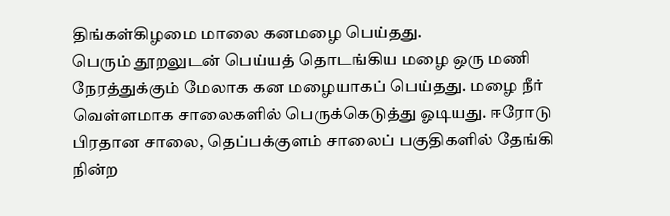திங்கள்கிழமை மாலை கனமழை பெய்தது.
பெரும் தூறலுடன் பெய்யத் தொடங்கிய மழை ஒரு மணி நேரத்துக்கும் மேலாக கன மழையாகப் பெய்தது. மழை நீர் வெள்ளமாக சாலைகளில் பெருக்கெடுத்து ஓடியது. ஈரோடு பிரதான சாலை, தெப்பக்குளம் சாலைப் பகுதிகளில் தேங்கி நின்ற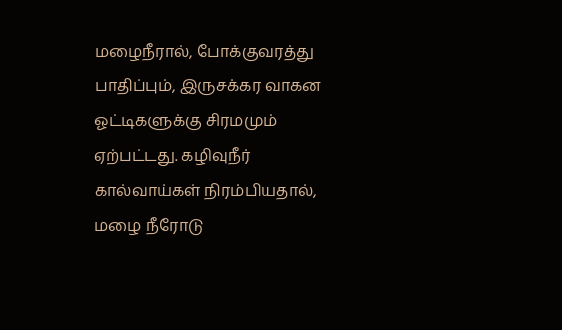மழைநீரால், போக்குவரத்து பாதிப்பும், இருசக்கர வாகன ஓட்டிகளுக்கு சிரமமும் ஏற்பட்டது. கழிவுநீர் கால்வாய்கள் நிரம்பியதால், மழை நீரோடு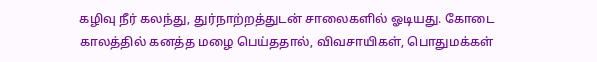கழிவு நீர் கலந்து, துர்நாற்றத்துடன் சாலைகளில் ஓடியது. கோடை காலத்தில் கனத்த மழை பெய்ததால், விவசாயிகள், பொதுமக்கள்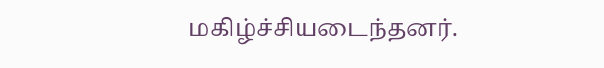மகிழ்ச்சியடைந்தனர்.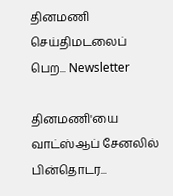தினமணி செய்திமடலைப் பெற... Newsletter

தினமணி'யை வாட்ஸ்ஆப் சேனலில் பின்தொடர...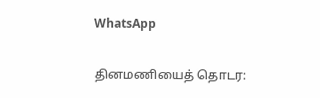WhatsApp

தினமணியைத் தொடர: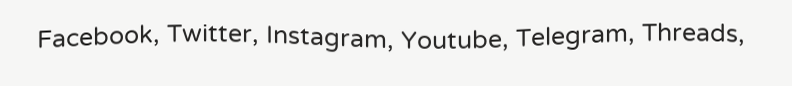Facebook, Twitter, Instagram, Youtube, Telegram, Threads,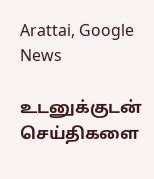Arattai, Google News

உடனுக்குடன் செய்திகளை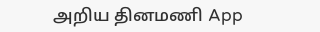அறிய தினமணி App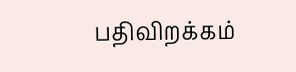பதிவிறக்கம்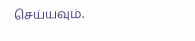செய்யவும்.